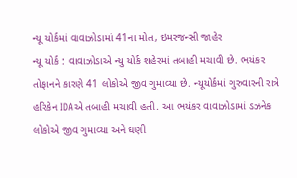ન્યૂ યોર્કમાં વાવાઝોડામાં 41ના મોત, ઇમરજન્સી જાહેર
ન્યૂ યોર્ક : વાવાઝોડાએ ન્યુ યોર્ક શહેરમાં તબાહી મચાવી છે. ભયંકર તોફાનને કારણે 41 લોકોએ જીવ ગુમાવ્યા છે. ન્યૂયોર્કમાં ગુરુવારની રાત્રે હરિકેન IDAએ તબાહી મચાવી હતી. આ ભયંકર વાવાઝોડામાં ડઝનેક લોકોએ જીવ ગુમાવ્યા અને ઘણી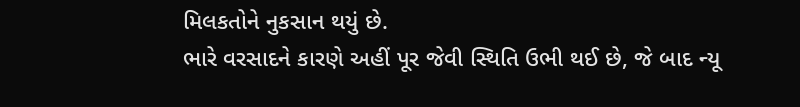મિલકતોને નુકસાન થયું છે.
ભારે વરસાદને કારણે અહીં પૂર જેવી સ્થિતિ ઉભી થઈ છે, જે બાદ ન્યૂ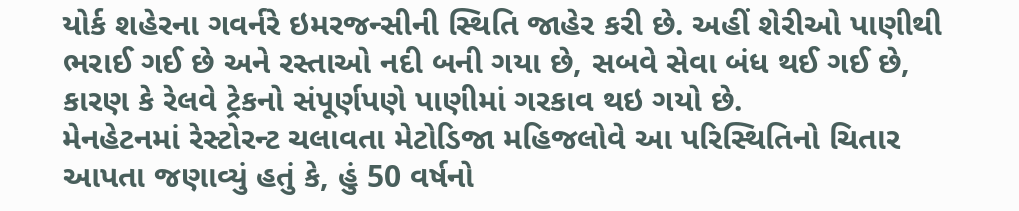યોર્ક શહેરના ગવર્નરે ઇમરજન્સીની સ્થિતિ જાહેર કરી છે. અહીં શેરીઓ પાણીથી ભરાઈ ગઈ છે અને રસ્તાઓ નદી બની ગયા છે, સબવે સેવા બંધ થઈ ગઈ છે, કારણ કે રેલવે ટ્રેકનો સંપૂર્ણપણે પાણીમાં ગરકાવ થઇ ગયો છે.
મેનહેટનમાં રેસ્ટોરન્ટ ચલાવતા મેટોડિજા મહિજલોવે આ પરિસ્થિતિનો ચિતાર આપતા જણાવ્યું હતું કે, હું 50 વર્ષનો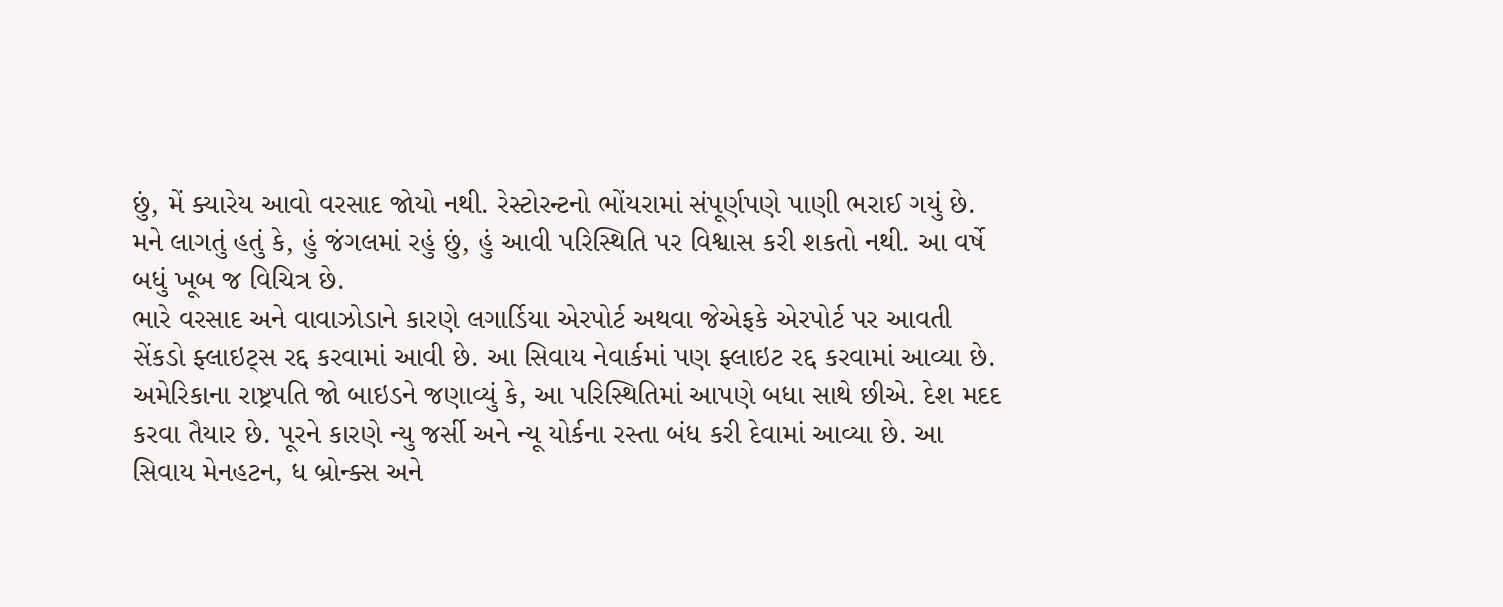છું, મેં ક્યારેય આવો વરસાદ જોયો નથી. રેસ્ટોરન્ટનો ભોંયરામાં સંપૂર્ણપણે પાણી ભરાઈ ગયું છે. મને લાગતું હતું કે, હું જંગલમાં રહું છું, હું આવી પરિસ્થિતિ પર વિશ્વાસ કરી શકતો નથી. આ વર્ષે બધું ખૂબ જ વિચિત્ર છે.
ભારે વરસાદ અને વાવાઝોડાને કારણે લગાર્ડિયા એરપોર્ટ અથવા જેએફકે એરપોર્ટ પર આવતી સેંકડો ફ્લાઇટ્સ રદ્દ કરવામાં આવી છે. આ સિવાય નેવાર્કમાં પણ ફ્લાઇટ રદ્દ કરવામાં આવ્યા છે.
અમેરિકાના રાષ્ટ્રપતિ જો બાઇડને જણાવ્યું કે, આ પરિસ્થિતિમાં આપણે બધા સાથે છીએ. દેશ મદદ કરવા તૈયાર છે. પૂરને કારણે ન્યુ જર્સી અને ન્યૂ યોર્કના રસ્તા બંધ કરી દેવામાં આવ્યા છે. આ સિવાય મેનહટન, ધ બ્રોન્ક્સ અને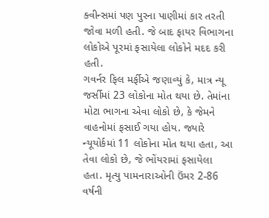ક્વીન્સમાં પણ પુરના પાણીમાં કાર તરતી જોવા મળી હતી. જે બાદ ફાયર વિભાગના લોકોએ પૂરમાં ફસાયેલા લોકોને મદદ કરી હતી.
ગવર્નર ફિલ મર્ફીએ જણાવ્યું કે, માત્ર ન્યૂ જર્સીમાં 23 લોકોના મોત થયા છે. તેમાંના મોટા ભાગના એવા લોકો છે, કે જેમને વાહનોમાં ફસાઈ ગયા હોય. જ્યારે ન્યૂયોર્કમાં 11 લોકોના મોત થયા હતા, આ તેવા લોકો છે, જે ભોંયરામાં ફસાયેલા હતા. મૃત્યુ પામનારાઓની ઉંમર 2-86 વર્ષની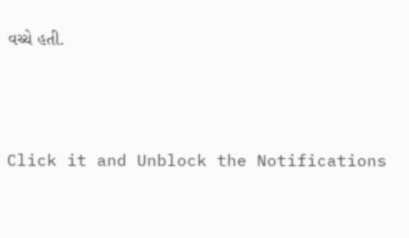વચ્ચે હતી.



Click it and Unblock the Notifications